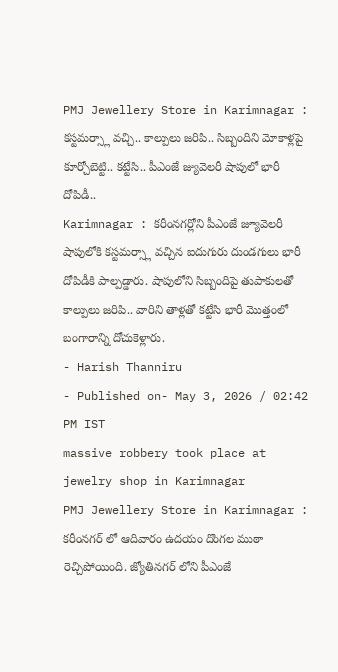PMJ Jewellery Store in Karimnagar : కస్టమర్స్లా వచ్చి.. కాల్పులు జరిపి.. సిబ్బందిని మోకాళ్లపై కూర్చోబెట్టి.. కట్టేసి.. పీఎంజే జ్యువెలరీ షాపులో భారీ దోపిడీ..
Karimnagar : కరీంనగర్లోని పీఎంజే జ్యూవెలరీ షాపులోకి కస్టమర్స్లా వచ్చిన ఐదుగురు దుండగులు భారీ దోపిడీకి పాల్పడ్డారు. షాపులోని సిబ్బందిపై తుపాకులతో కాల్పులు జరిపి.. వారిని తాళ్లతో కట్టేసి భారీ మొత్తంలో బంగారాన్ని దోచుకెళ్లారు.
- Harish Thanniru
- Published on- May 3, 2026 / 02:42 PM IST
massive robbery took place at jewelry shop in Karimnagar
PMJ Jewellery Store in Karimnagar : కరీంనగర్ లో ఆదివారం ఉదయం దొంగల ముఠా రెచ్చిపోయింది. జ్యోతినగర్ లోని పీఎంజే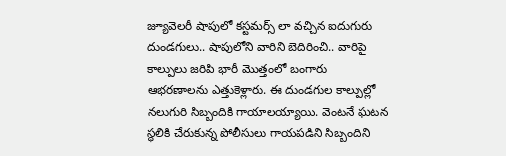జ్యూవెలరీ షాపులో కస్టమర్స్ లా వచ్చిన ఐదుగురు దుండగులు.. షాపులోని వారిని బెదిరించి.. వారిపై కాల్పులు జరిపి భారీ మొత్తంలో బంగారు ఆభరణాలను ఎత్తుకెళ్లారు. ఈ దుండగుల కాల్పుల్లో నలుగురి సిబ్బందికి గాయాలయ్యాయి. వెంటనే ఘటన స్థలికి చేరుకున్న పోలీసులు గాయపడిని సిబ్బందిని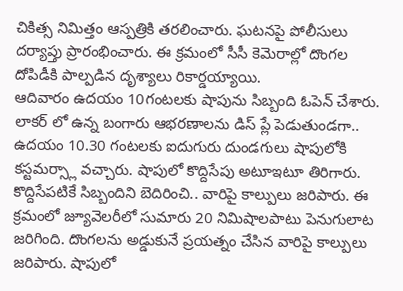చికిత్స నిమిత్తం ఆస్పత్రికి తరలించారు. ఘటనపై పోలీసులు దర్యాప్తు ప్రారంభించారు. ఈ క్రమంలో సీసీ కెమెరాల్లో దొంగల దోపిడీకి పాల్పడిన దృశ్యాలు రికార్డయ్యాయి.
ఆదివారం ఉదయం 10గంటలకు షాపును సిబ్బంది ఓపెన్ చేశారు. లాకర్ లో ఉన్న బంగారు ఆభరణాలను డిస్ ప్లే పెడుతుండగా.. ఉదయం 10.30 గంటలకు ఐదుగురు దుండగులు షాపులోకి కస్టమర్స్లా వచ్చారు. షాపులో కొద్దిసేపు అటూఇటూ తిరిగారు. కొద్దిసేపటికే సిబ్బందిని బెదిరించి.. వారిపై కాల్పులు జరిపారు. ఈ క్రమంలో జ్యూవెలరీలో సుమారు 20 నిమిషాలపాటు పెనుగులాట జరిగింది. దొంగలను అడ్డుకునే ప్రయత్నం చేసిన వారిపై కాల్పులు జరిపారు. షాపులో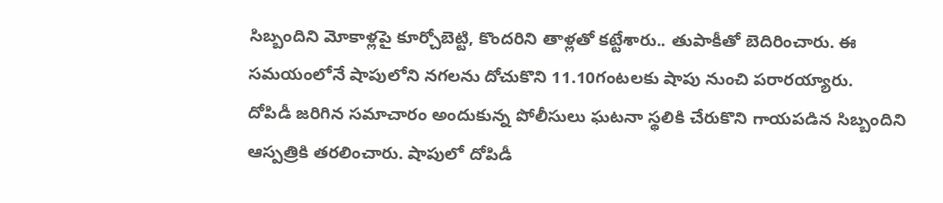సిబ్బందిని మోకాళ్లపై కూర్చోబెట్టి, కొందరిని తాళ్లతో కట్టేశారు.. తుపాకీతో బెదిరించారు. ఈ సమయంలోనే షాపులోని నగలను దోచుకొని 11.10గంటలకు షాపు నుంచి పరారయ్యారు.
దోపిడీ జరిగిన సమాచారం అందుకున్న పోలీసులు ఘటనా స్థలికి చేరుకొని గాయపడిన సిబ్బందిని ఆస్పత్రికి తరలించారు. షాపులో దోపిడీ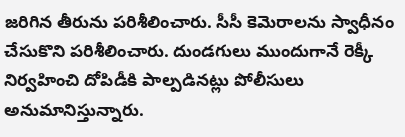జరిగిన తీరును పరిశీలించారు. సీసీ కెమెరాలను స్వాధీనం చేసుకొని పరిశీలించారు. దుండగులు ముందుగానే రెక్కీ నిర్వహించి దోపిడీకి పాల్పడినట్లు పోలీసులు అనుమానిస్తున్నారు.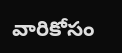వారికోసం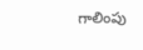గాలింపు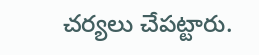చర్యలు చేపట్టారు.